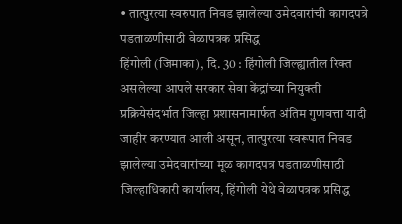• तात्पुरत्या स्वरुपात निवड झालेल्या उमेदवारांची कागदपत्रे पडताळणीसाठी वेळापत्रक प्रसिद्ध
हिंगोली (जिमाका), दि. 30 : हिंगोली जिल्ह्यातील रिक्त असलेल्या आपले सरकार सेवा केंद्रांच्या नियुक्ती प्रक्रियेसंदर्भात जिल्हा प्रशासनामार्फत अंतिम गुणवत्ता यादी जाहीर करण्यात आली असून, तात्पुरत्या स्वरूपात निवड झालेल्या उमेदवारांच्या मूळ कागदपत्र पडताळणीसाठी जिल्हाधिकारी कार्यालय, हिंगोली येथे वेळापत्रक प्रसिद्ध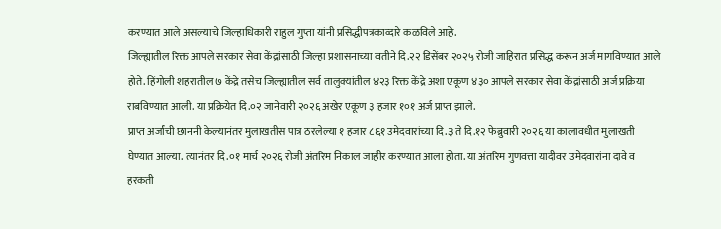करण्यात आले असल्याचे जिल्हाधिकारी राहुल गुप्ता यांनी प्रसिद्धीपत्रकाव्दारे कळविले आहे.
जिल्ह्यातील रिक्त आपले सरकार सेवा केंद्रांसाठी जिल्हा प्रशासनाच्या वतीने दि.२२ डिसेंबर २०२५ रोजी जाहिरात प्रसिद्ध करून अर्ज मागविण्यात आले होते. हिंगोली शहरातील ७ केंद्रे तसेच जिल्ह्यातील सर्व तालुक्यांतील ४२३ रिक्त केंद्रे अशा एकूण ४३० आपले सरकार सेवा केंद्रांसाठी अर्ज प्रक्रिया राबविण्यात आली. या प्रक्रियेत दि.०२ जानेवारी २०२६ अखेर एकूण ३ हजार १०१ अर्ज प्राप्त झाले.
प्राप्त अर्जांची छाननी केल्यानंतर मुलाखतीस पात्र ठरलेल्या १ हजार ८६१ उमेदवारांच्या दि.३ ते दि.१२ फेब्रुवारी २०२६ या कालावधीत मुलाखती घेण्यात आल्या. त्यानंतर दि.०१ मार्च २०२६ रोजी अंतरिम निकाल जाहीर करण्यात आला होता. या अंतरिम गुणवत्ता यादीवर उमेदवारांना दावे व हरकती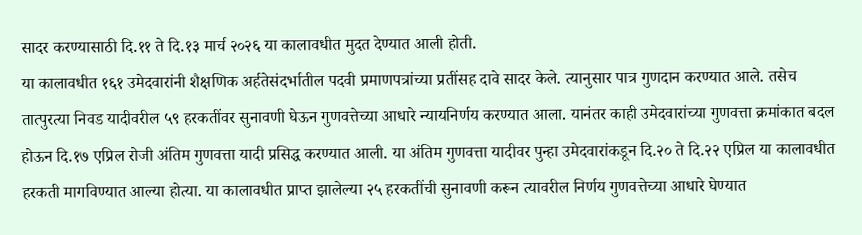सादर करण्यासाठी दि.११ ते दि.१३ मार्च २०२६ या कालावधीत मुदत देण्यात आली होती.
या कालावधीत १६१ उमेदवारांनी शैक्षणिक अर्हतेसंदर्भातील पदवी प्रमाणपत्रांच्या प्रतींसह दावे सादर केले. त्यानुसार पात्र गुणदान करण्यात आले. तसेच तात्पुरत्या निवड यादीवरील ५९ हरकतींवर सुनावणी घेऊन गुणवत्तेच्या आधारे न्यायनिर्णय करण्यात आला. यानंतर काही उमेदवारांच्या गुणवत्ता क्रमांकात बदल होऊन दि.१७ एप्रिल रोजी अंतिम गुणवत्ता यादी प्रसिद्ध करण्यात आली. या अंतिम गुणवत्ता यादीवर पुन्हा उमेदवारांकडून दि.२० ते दि.२२ एप्रिल या कालावधीत हरकती मागविण्यात आल्या होत्या. या कालावधीत प्राप्त झालेल्या २५ हरकतींची सुनावणी करून त्यावरील निर्णय गुणवत्तेच्या आधारे घेण्यात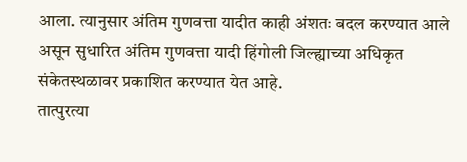आला. त्यानुसार अंतिम गुणवत्ता यादीत काही अंशतः बदल करण्यात आले असून सुधारित अंतिम गुणवत्ता यादी हिंगोली जिल्ह्याच्या अधिकृत संकेतस्थळावर प्रकाशित करण्यात येत आहे.
तात्पुरत्या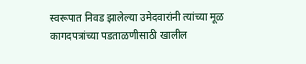स्वरूपात निवड झालेल्या उमेदवारांनी त्यांच्या मूळ कागदपत्रांच्या पडताळणीसाठी खालील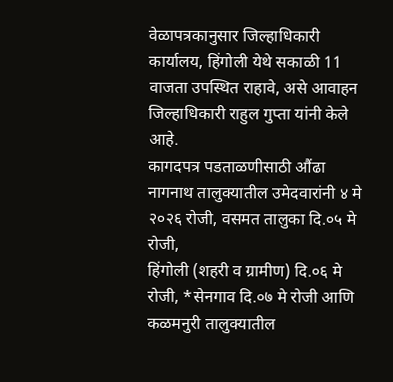वेळापत्रकानुसार जिल्हाधिकारी कार्यालय, हिंगोली येथे सकाळी 11 वाजता उपस्थित राहावे, असे आवाहन जिल्हाधिकारी राहुल गुप्ता यांनी केले आहे.
कागदपत्र पडताळणीसाठी औंढा नागनाथ तालुक्यातील उमेदवारांनी ४ मे २०२६ रोजी, वसमत तालुका दि.०५ मे रोजी,
हिंगोली (शहरी व ग्रामीण) दि.०६ मे रोजी, *सेनगाव दि.०७ मे रोजी आणि कळमनुरी तालुक्यातील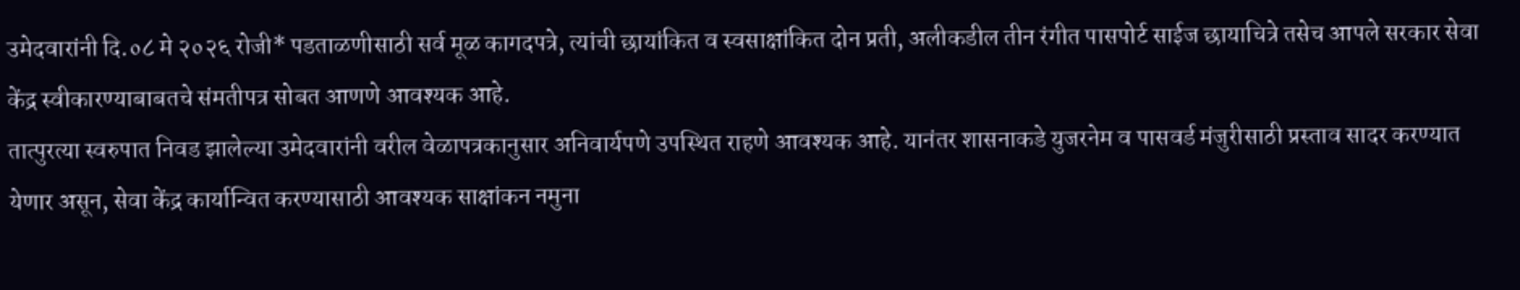उमेदवारांनी दि.०८ मे २०२६ रोजी* पडताळणीसाठी सर्व मूळ कागदपत्रे, त्यांची छायांकित व स्वसाक्षांकित दोन प्रती, अलीकडील तीन रंगीत पासपोर्ट साईज छायाचित्रे तसेच आपले सरकार सेवा केंद्र स्वीकारण्याबाबतचे संमतीपत्र सोबत आणणे आवश्यक आहे.
तात्पुरत्या स्वरुपात निवड झालेल्या उमेदवारांनी वरील वेळापत्रकानुसार अनिवार्यपणे उपस्थित राहणे आवश्यक आहे. यानंतर शासनाकडे युजरनेम व पासवर्ड मंजुरीसाठी प्रस्ताव सादर करण्यात येणार असून, सेवा केंद्र कार्यान्वित करण्यासाठी आवश्यक साक्षांकन नमुना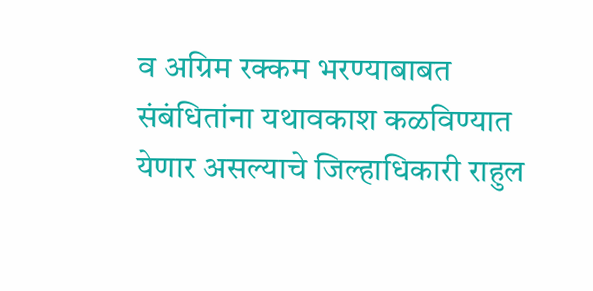व अग्रिम रक्कम भरण्याबाबत संबंधितांना यथावकाश कळविण्यात येणार असल्याचे जिल्हाधिकारी राहुल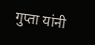गुप्ता यांनी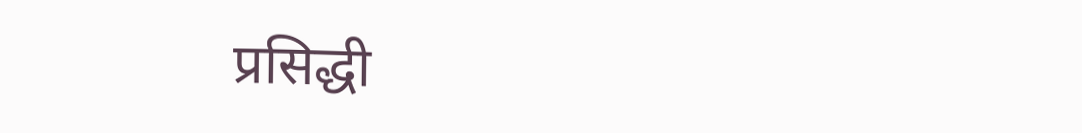प्रसिद्धी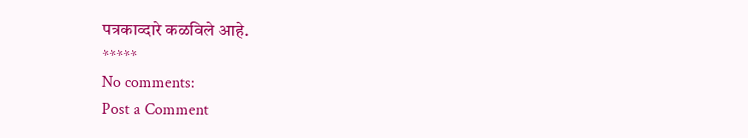पत्रकाव्दारे कळविले आहे.
*****
No comments:
Post a Comment